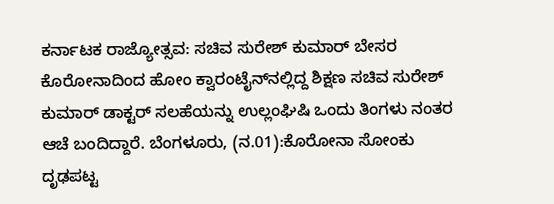ಕರ್ನಾಟಕ ರಾಜ್ಯೋತ್ಸವ: ಸಚಿವ ಸುರೇಶ್ ಕುಮಾರ್ ಬೇಸರ ಕೊರೋನಾದಿಂದ ಹೋಂ ಕ್ವಾರಂಟೈನ್‌ನಲ್ಲಿದ್ದ ಶಿಕ್ಷಣ ಸಚಿವ ಸುರೇಶ್ ಕುಮಾರ್ ಡಾಕ್ಟರ್ ಸಲಹೆಯನ್ನು ಉಲ್ಲಂಘಿಷಿ ಒಂದು ತಿಂಗಳು ನಂತರ ಆಚೆ ಬಂದಿದ್ದಾರೆ. ಬೆಂಗಳೂರು, (ನ.01):ಕೊರೋನಾ ಸೋಂಕು ದೃಢಪಟ್ಟ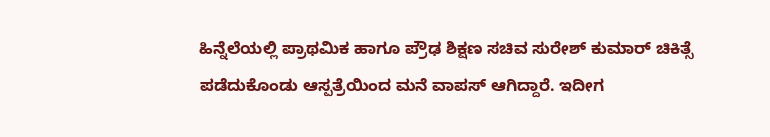ಹಿನ್ನೆಲೆಯಲ್ಲಿ ಪ್ರಾಥಮಿಕ ಹಾಗೂ ಪ್ರೌಢ ಶಿಕ್ಷಣ ಸಚಿವ ಸುರೇಶ್ ಕುಮಾರ್ ಚಿಕಿತ್ಸೆ ಪಡೆದುಕೊಂಡು ಆಸ್ಪತ್ರೆಯಿಂದ ಮನೆ ವಾಪಸ್ ಆಗಿದ್ದಾರೆ. ಇದೀಗ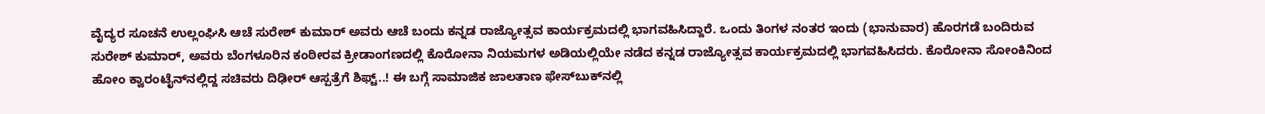ವೈದ್ಯರ ಸೂಚನೆ ಉಲ್ಲಂಘಿಸಿ ಆಚೆ ಸುರೇಶ್ ಕುಮಾರ್ ಅವರು ಆಚೆ ಬಂದು ಕನ್ನಡ ರಾಜ್ಯೋತ್ಸವ ಕಾರ್ಯಕ್ರಮದಲ್ಲಿ ಭಾಗವಹಿಸಿದ್ದಾರೆ. ಒಂದು ತಿಂಗಳ ನಂತರ ಇಂದು (ಭಾನುವಾರ) ಹೊರಗಡೆ ಬಂದಿರುವ ಸುರೇಶ್ ಕುಮಾರ್, ಅವರು ಬೆಂಗಳೂರಿನ ಕಂಠೀರವ ಕ್ರೀಡಾಂಗಣದಲ್ಲಿ ಕೊರೋನಾ ನಿಯಮಗಳ ಅಡಿಯಲ್ಲಿಯೇ ನಡೆದ ಕನ್ನಡ ರಾಜ್ಯೋತ್ಸವ ಕಾರ್ಯಕ್ರಮದಲ್ಲಿ ಭಾಗವಹಿಸಿದರು. ಕೊರೋನಾ ಸೋಂಕಿನಿಂದ ಹೋಂ ಕ್ವಾರಂಟೈನ್‌ನಲ್ಲಿದ್ದ ಸಚಿವರು ದಿಢೀರ್ ಆಸ್ಪತ್ರೆಗೆ ಶಿಫ್ಟ್..! ಈ ಬಗ್ಗೆ ಸಾಮಾಜಿಕ ಜಾಲತಾಣ ಫೇಸ್‌ಬುಕ್‌ನಲ್ಲಿ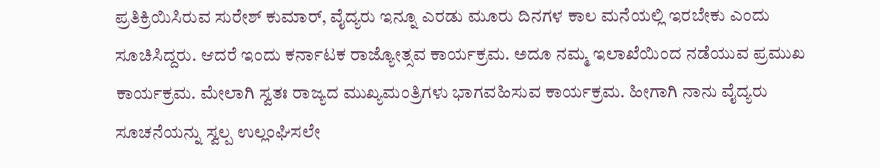ಪ್ರತಿಕ್ರಿಯಿಸಿರುವ ಸುರೇಶ್ ಕುಮಾರ್, ವೈದ್ಯರು ಇನ್ನೂ ಎರಡು ಮೂರು ದಿನಗಳ ಕಾಲ ಮನೆಯಲ್ಲಿ ಇರಬೇಕು ಎಂದು ಸೂಚಿಸಿದ್ದರು. ಆದರೆ ಇಂದು ಕರ್ನಾಟಕ ರಾಜ್ಯೋತ್ಸವ ಕಾರ್ಯಕ್ರಮ. ಅದೂ ನಮ್ಮ ಇಲಾಖೆಯಿಂದ ನಡೆಯುವ ಪ್ರಮುಖ ಕಾರ್ಯಕ್ರಮ. ಮೇಲಾಗಿ ಸ್ವತಃ ರಾಜ್ಯದ ಮುಖ್ಯಮಂತ್ರಿಗಳು ಭಾಗವಹಿಸುವ ಕಾರ್ಯಕ್ರಮ. ಹೀಗಾಗಿ ನಾನು ವೈದ್ಯರು ಸೂಚನೆಯನ್ನು ಸ್ವಲ್ಪ ಉಲ್ಲಂಘಿಸಲೇ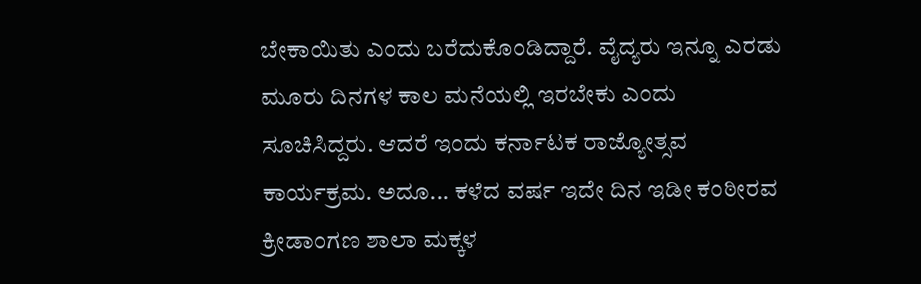ಬೇಕಾಯಿತು ಎಂದು ಬರೆದುಕೊಂಡಿದ್ದಾರೆ. ವೈದ್ಯರು ಇನ್ನೂ ಎರಡು ಮೂರು ದಿನಗಳ ಕಾಲ ಮನೆಯಲ್ಲಿ ಇರಬೇಕು ಎಂದು ಸೂಚಿಸಿದ್ದರು. ಆದರೆ ಇಂದು ಕರ್ನಾಟಕ ರಾಜ್ಯೋತ್ಸವ ಕಾರ್ಯಕ್ರಮ. ಅದೂ... ಕಳೆದ ವರ್ಷ ಇದೇ ದಿನ ಇಡೀ ಕಂಠೀರವ ಕ್ರೀಡಾಂಗಣ ಶಾಲಾ ಮಕ್ಕಳ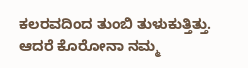ಕಲರವದಿಂದ ತುಂಬಿ ತುಳುಕುತ್ತಿತ್ತು. ಆದರೆ ಕೊರೋನಾ ನಮ್ಮ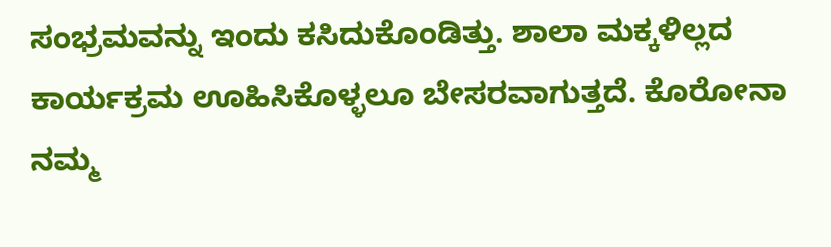ಸಂಭ್ರಮವನ್ನು ಇಂದು ಕಸಿದುಕೊಂಡಿತ್ತು. ಶಾಲಾ ಮಕ್ಕಳಿಲ್ಲದ ಕಾರ್ಯಕ್ರಮ ಊಹಿಸಿಕೊಳ್ಳಲೂ ಬೇಸರವಾಗುತ್ತದೆ. ಕೊರೋನಾ ನಮ್ಮ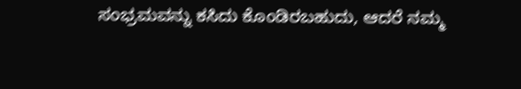ಸಂಭ್ರಮವನ್ನು ಕಸಿದು ಕೊಂಡಿರಬಹುದು, ಆದರೆ ನಮ್ಮ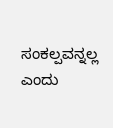ಸಂಕಲ್ಪವನ್ನಲ್ಲ ಎಂದು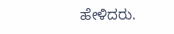ಹೇಳಿದರು.